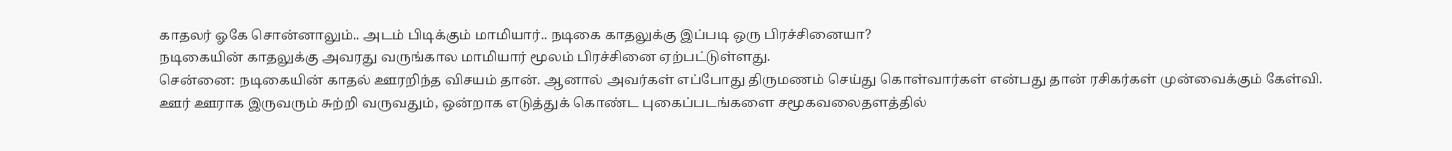காதலர் ஓகே சொன்னாலும்.. அடம் பிடிக்கும் மாமியார்.. நடிகை காதலுக்கு இப்படி ஒரு பிரச்சினையா?
நடிகையின் காதலுக்கு அவரது வருங்கால மாமியார் மூலம் பிரச்சினை ஏற்பட்டுள்ளது.
சென்னை: நடிகையின் காதல் ஊரறிந்த விசயம் தான். ஆனால் அவர்கள் எப்போது திருமணம் செய்து கொள்வார்கள் என்பது தான் ரசிகர்கள் முன்வைக்கும் கேள்வி.
ஊர் ஊராக இருவரும் சுற்றி வருவதும், ஒன்றாக எடுத்துக் கொண்ட புகைப்படங்களை சமூகவலைதளத்தில்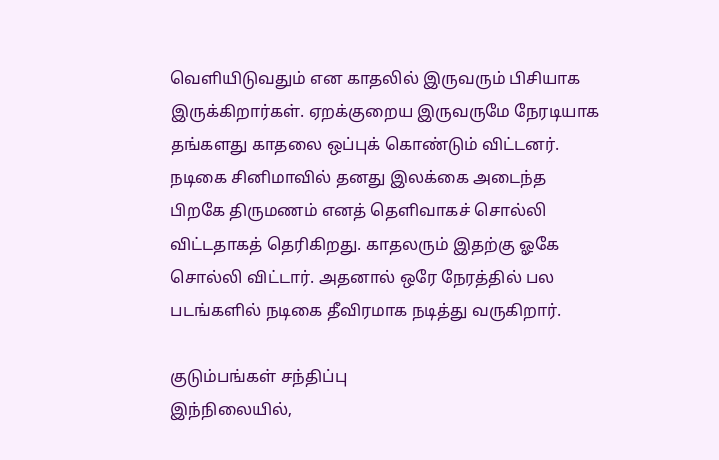வெளியிடுவதும் என காதலில் இருவரும் பிசியாக இருக்கிறார்கள். ஏறக்குறைய இருவருமே நேரடியாக தங்களது காதலை ஒப்புக் கொண்டும் விட்டனர்.
நடிகை சினிமாவில் தனது இலக்கை அடைந்த பிறகே திருமணம் எனத் தெளிவாகச் சொல்லி விட்டதாகத் தெரிகிறது. காதலரும் இதற்கு ஓகே சொல்லி விட்டார். அதனால் ஒரே நேரத்தில் பல படங்களில் நடிகை தீவிரமாக நடித்து வருகிறார்.

குடும்பங்கள் சந்திப்பு
இந்நிலையில்,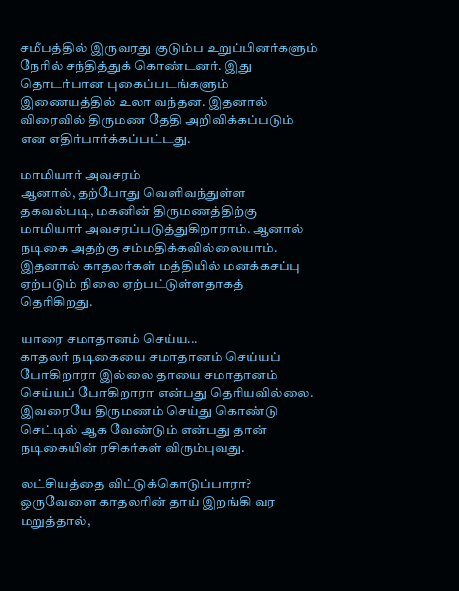சமீபத்தில் இருவரது குடும்ப உறுப்பினர்களும் நேரில் சந்தித்துக் கொண்டனர். இது தொடர்பான புகைப்படங்களும் இணையத்தில் உலா வந்தன. இதனால் விரைவில் திருமண தேதி அறிவிக்கப்படும் என எதிர்பார்க்கப்பட்டது.

மாமியார் அவசரம்
ஆனால், தற்போது வெளிவந்துள்ள தகவல்படி, மகனின் திருமணத்திற்கு மாமியார் அவசரப்படுத்துகிறாராம். ஆனால் நடிகை அதற்கு சம்மதிக்கவில்லையாம். இதனால் காதலர்கள் மத்தியில் மனக்கசப்பு ஏற்படும் நிலை ஏற்பட்டுள்ளதாகத் தெரிகிறது.

யாரை சமாதானம் செய்ய...
காதலர் நடிகையை சமாதானம் செய்யப் போகிறாரா இல்லை தாயை சமாதானம் செய்யப் போகிறாரா என்பது தெரியவில்லை. இவரையே திருமணம் செய்து கொண்டு செட்டில் ஆக வேண்டும் என்பது தான் நடிகையின் ரசிகர்கள் விரும்புவது.

லட்சியத்தை விட்டுக்கொடுப்பாரா?
ஒருவேளை காதலரின் தாய் இறங்கி வர மறுத்தால்,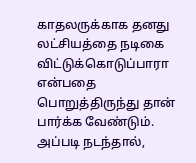காதலருக்காக தனது லட்சியத்தை நடிகை விட்டுக்கொடுப்பாரா என்பதை பொறுத்திருந்து தான் பார்க்க வேண்டும். அப்படி நடந்தால்,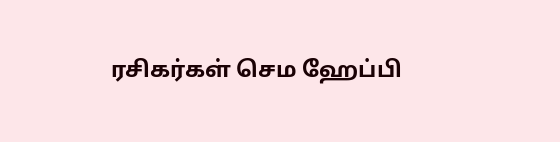ரசிகர்கள் செம ஹேப்பி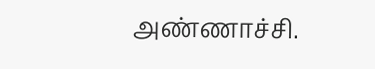அண்ணாச்சி.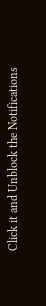Click it and Unblock the Notifications